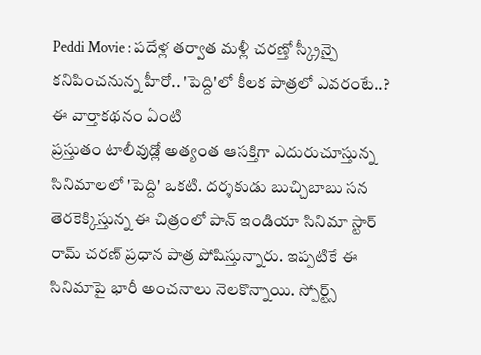Peddi Movie : పదేళ్ల తర్వాత మళ్లీ చరణ్తో స్క్రీన్పై కనిపించనున్న హీరో.. 'పెద్ది'లో కీలక పాత్రలో ఎవరంటే..?
ఈ వార్తాకథనం ఏంటి
ప్రస్తుతం టాలీవుడ్లో అత్యంత ఆసక్తిగా ఎదురుచూస్తున్న సినిమాలలో 'పెద్ది' ఒకటి. దర్శకుడు బుచ్చిబాబు సన తెరకెక్కిస్తున్న ఈ చిత్రంలో పాన్ ఇండియా సినిమా స్టార్ రామ్ చరణ్ ప్రధాన పాత్ర పోషిస్తున్నారు. ఇప్పటికే ఈ సినిమాపై భారీ అంచనాలు నెలకొన్నాయి. స్పోర్ట్స్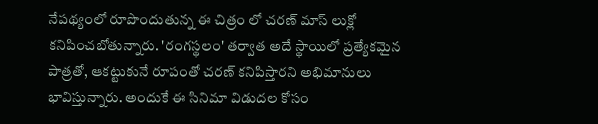నేపథ్యంలో రూపొందుతున్న ఈ చిత్రం లో చరణ్ మాస్ లుక్లో కనిపించబోతున్నారు. 'రంగస్థలం' తర్వాత అదే స్థాయిలో ప్రత్యేకమైన పాత్రతో, ఆకట్టుకునే రూపంతో చరణ్ కనిపిస్తారని అభిమానులు భావిస్తున్నారు. అందుకే ఈ సినిమా విడుదల కోసం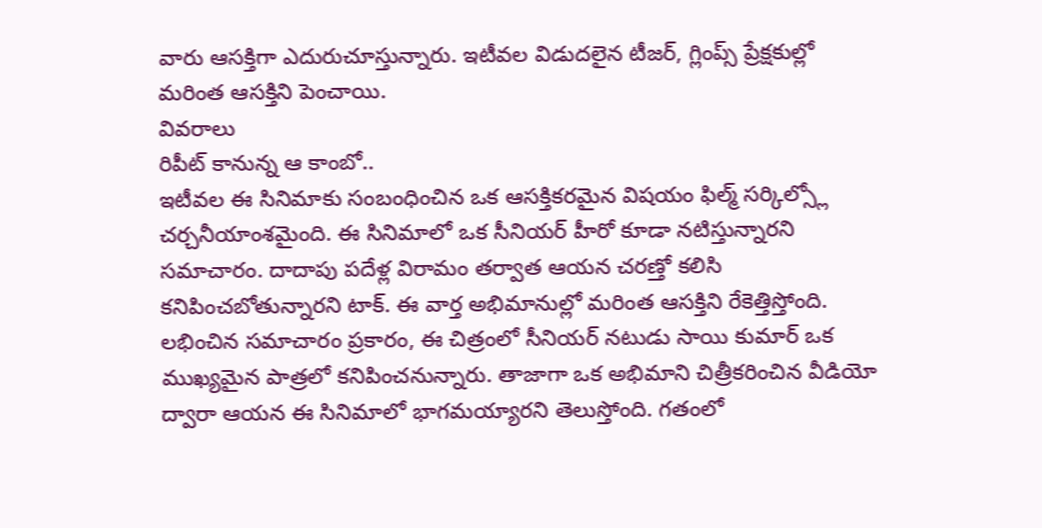వారు ఆసక్తిగా ఎదురుచూస్తున్నారు. ఇటీవల విడుదలైన టీజర్, గ్లింప్స్ ప్రేక్షకుల్లో మరింత ఆసక్తిని పెంచాయి.
వివరాలు
రిపీట్ కానున్న ఆ కాంబో..
ఇటీవల ఈ సినిమాకు సంబంధించిన ఒక ఆసక్తికరమైన విషయం ఫిల్మ్ సర్కిల్స్లో చర్చనీయాంశమైంది. ఈ సినిమాలో ఒక సీనియర్ హీరో కూడా నటిస్తున్నారని సమాచారం. దాదాపు పదేళ్ల విరామం తర్వాత ఆయన చరణ్తో కలిసి కనిపించబోతున్నారని టాక్. ఈ వార్త అభిమానుల్లో మరింత ఆసక్తిని రేకెత్తిస్తోంది. లభించిన సమాచారం ప్రకారం, ఈ చిత్రంలో సీనియర్ నటుడు సాయి కుమార్ ఒక ముఖ్యమైన పాత్రలో కనిపించనున్నారు. తాజాగా ఒక అభిమాని చిత్రీకరించిన వీడియో ద్వారా ఆయన ఈ సినిమాలో భాగమయ్యారని తెలుస్తోంది. గతంలో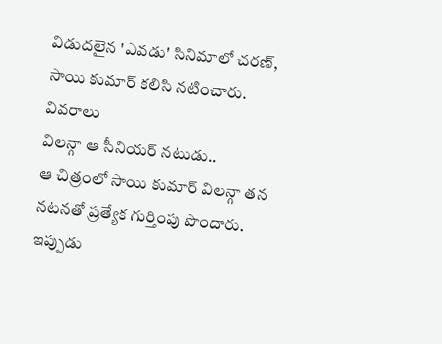విడుదలైన 'ఎవడు' సినిమాలో చరణ్, సాయి కుమార్ కలిసి నటించారు.
వివరాలు
విలన్గా ఆ సీనియర్ నటుడు..
ఆ చిత్రంలో సాయి కుమార్ విలన్గా తన నటనతో ప్రత్యేక గుర్తింపు పొందారు. ఇప్పుడు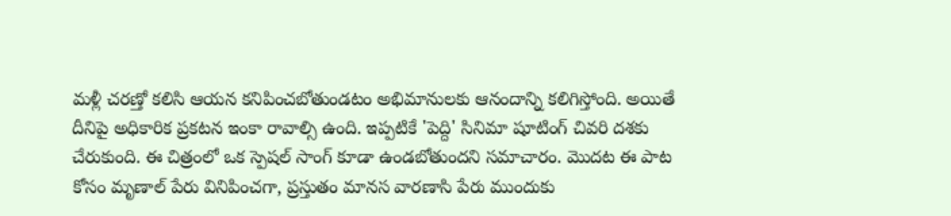మళ్లీ చరణ్తో కలిసి ఆయన కనిపించబోతుండటం అభిమానులకు ఆనందాన్ని కలిగిస్తోంది. అయితే దీనిపై అధికారిక ప్రకటన ఇంకా రావాల్సి ఉంది. ఇప్పటికే 'పెద్ది' సినిమా షూటింగ్ చివరి దశకు చేరుకుంది. ఈ చిత్రంలో ఒక స్పెషల్ సాంగ్ కూడా ఉండబోతుందని సమాచారం. మొదట ఈ పాట కోసం మృణాల్ పేరు వినిపించగా, ప్రస్తుతం మానస వారణాసి పేరు ముందుకు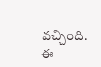వచ్చింది. ఈ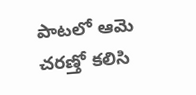పాటలో ఆమె చరణ్తో కలిసి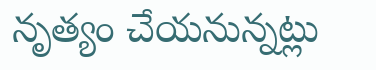నృత్యం చేయనున్నట్లు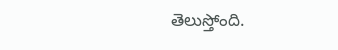తెలుస్తోంది.